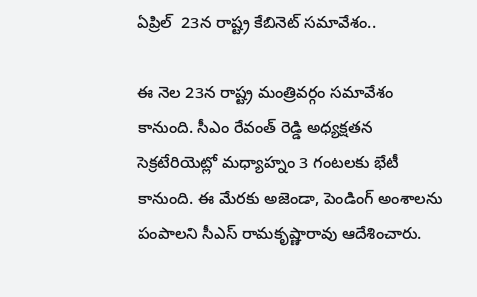ఏప్రిల్  23న రాష్ట్ర కేబినెట్ సమావేశం..

ఈ నెల 23న రాష్ట్ర మంత్రివర్గం సమావేశం కానుంది. సీఎం రేవంత్ రెడ్డి అధ్యక్షతన సెక్రటేరియెట్లో మధ్యాహ్నం 3 గంటలకు భేటీ కానుంది. ఈ మేరకు అజెండా, పెండింగ్ అంశాలను పంపాలని సీఎస్ రామకృష్ణారావు ఆదేశించారు.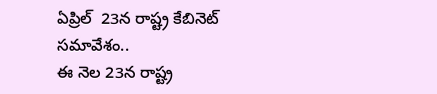ఏప్రిల్  23న రాష్ట్ర కేబినెట్ సమావేశం..
ఈ నెల 23న రాష్ట్ర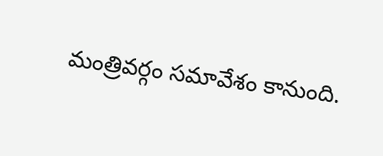మంత్రివర్గం సమావేశం కానుంది.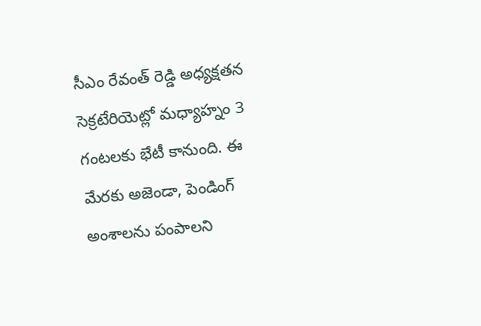సీఎం రేవంత్ రెడ్డి అధ్యక్షతన సెక్రటేరియెట్లో మధ్యాహ్నం 3 గంటలకు భేటీ కానుంది. ఈ మేరకు అజెండా, పెండింగ్ అంశాలను పంపాలని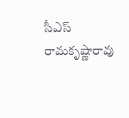సీఎస్ రామకృష్ణారావు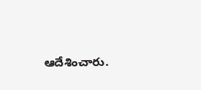ఆదేశించారు.